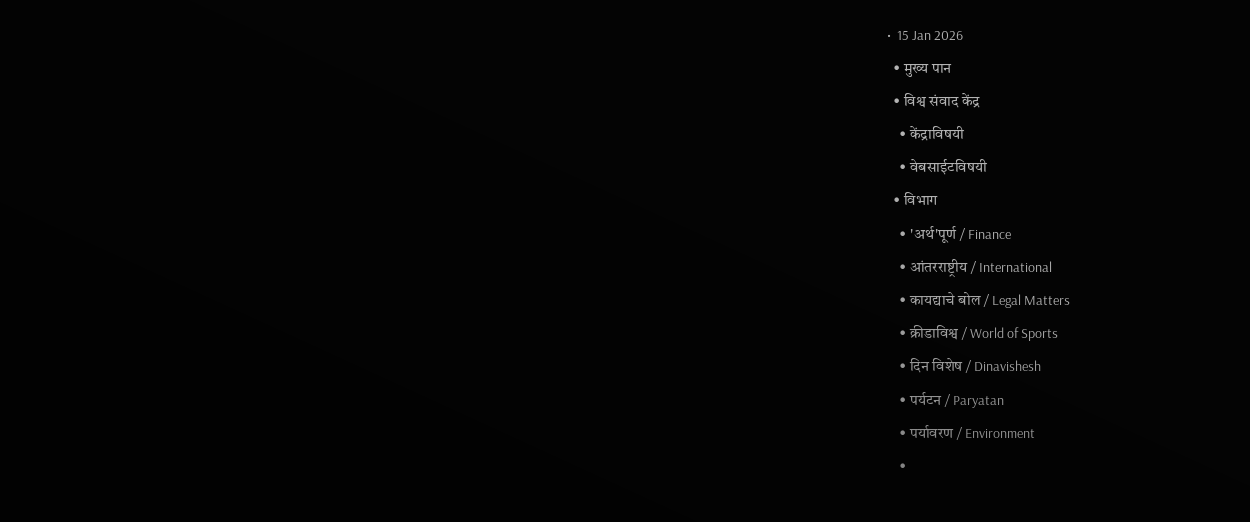•  15 Jan 2026
  • मुख्य पान
  • विश्व संवाद केंद्र
    • केंद्राविषयी
    • वेबसाईटविषयी
  • विभाग
    • 'अर्थ'पूर्ण / Finance
    • आंतरराष्ट्रीय / International
    • कायद्याचे बोल / Legal Matters
    • क्रीडाविश्व / World of Sports
    • दिन विशेष / Dinavishesh
    • पर्यटन / Paryatan
    • पर्यावरण / Environment
    •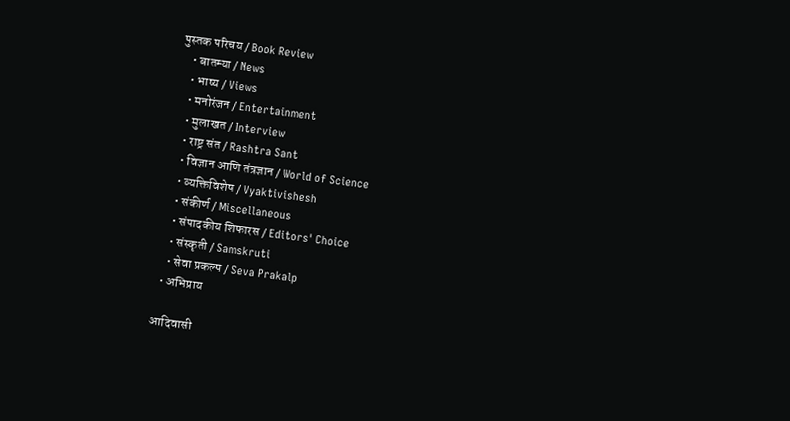पुस्तक परिचय / Book Review
    • बातम्या / News
    • भाष्य / Views
    • मनोरंजन / Entertainment
    • मुलाखत / Interview
    • राष्ट्र संत / Rashtra Sant
    • विज्ञान आणि तंत्रज्ञान / World of Science
    • व्यक्तिविशेष / Vyaktivishesh
    • संकीर्ण / Miscellaneous
    • संपादकीय शिफारस / Editors' Choice
    • संस्कृती / Samskruti
    • सेवा प्रकल्प / Seva Prakalp
  • अभिप्राय

आदिवासी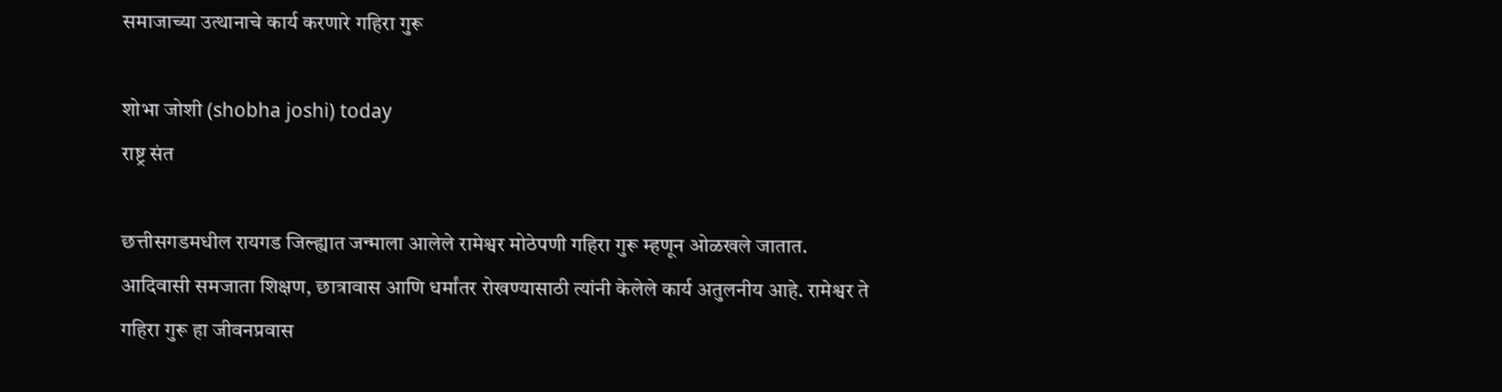समाजाच्या उत्थानाचे कार्य करणारे गहिरा गुरू

शोभा जोशी (shobha joshi) today
राष्ट्र संत

छत्तीसगडमधील रायगड जिल्ह्यात जन्माला आलेले रामेश्वर मोठेपणी गहिरा गुरू म्हणून ओळखले जातात. आदिवासी समजाता शिक्षण, छात्रावास आणि धर्मांतर रोखण्यासाठी त्यांनी केलेले कार्य अतुलनीय आहे. रामेश्वर ते गहिरा गुरू हा जीवनप्रवास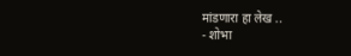मांडणारा हा लेख ..
- शोभा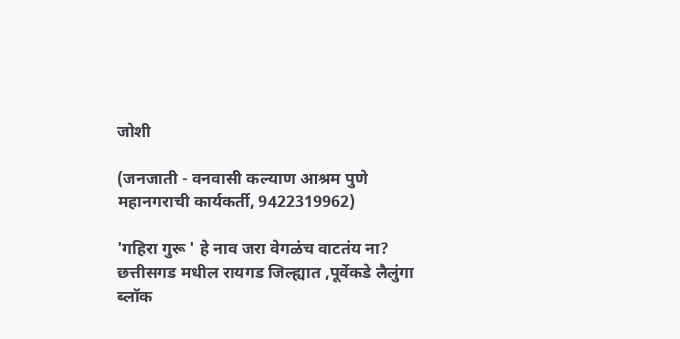जोशी

(जनजाती - वनवासी कल्याण आश्रम पुणे महानगराची कार्यकर्ती, 9422319962)

'गहिरा गुरू ' हे नाव जरा वेगळंच वाटतंय ना?
छत्तीसगड मधील रायगड जिल्ह्यात ,पूर्वेकडे लैलुंगा ब्लॉक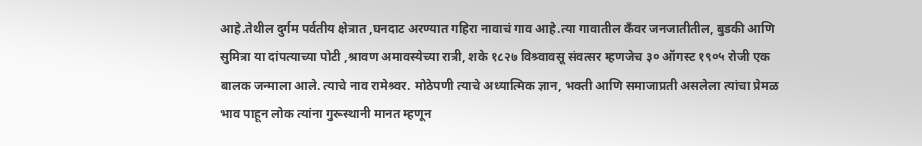आहे.तेथील दुर्गम पर्वतीय क्षेत्रात ,घनदाट अरण्यात गहिरा नावाचं गाव आहे.त्या गावातील कॅंवर जनजातीतील, बुडकी आणि सुमित्रा या दांपत्याच्या पोटी ,श्रावण अमावस्येच्या रात्री, शके १८२७ विश्र्वावसू संवत्सर म्हणजेच ३० ऑगस्ट १९०५ रोजी एक बालक जन्माला आले. त्याचे नाव रामेश्र्वर. मोठेपणी त्याचे अध्यात्मिक ज्ञान, भक्ती आणि समाजाप्रती असलेला त्यांचा प्रेमळ भाव पाहून लोक त्यांना गुरूस्थानी मानत म्हणून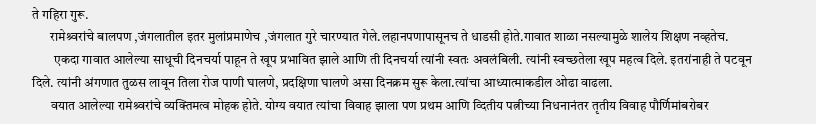ते गहिरा गुरू.
       रामेश्र्वरांचे बालपण ,जंगलातील इतर मुलांप्रमाणेच ,जंगलात गुरे चारण्यात गेले.लहानपणापासूनच ते धाडसी होते.गावात शाळा नसल्यामुळे शालेय शिक्षण नव्हतेच.
        एकदा गावात आलेल्या साधूची दिनचर्या पाहून ते खूप प्रभावित झाले आणि ती दिनचर्या त्यांनी स्वतः अवलंबिली. त्यांनी स्वच्छतेला खूप महत्व दिले. इतरांनाही ते पटवून दिले. त्यांनी अंगणात तुळस लावून तिला रोज पाणी घालणे, प्रदक्षिणा घालणे असा दिनक्रम सुरू केला.त्यांचा आध्यात्माकडील ओढा वाढला.
       वयात आलेल्या रामेश्र्वरांचे व्यक्तिमत्व मोहक होते. योग्य वयात त्यांचा विवाह झाला पण प्रथम आणि व्दितीय पत्नीच्या निधनानंतर तृतीय विवाह पौर्णिमांबरोबर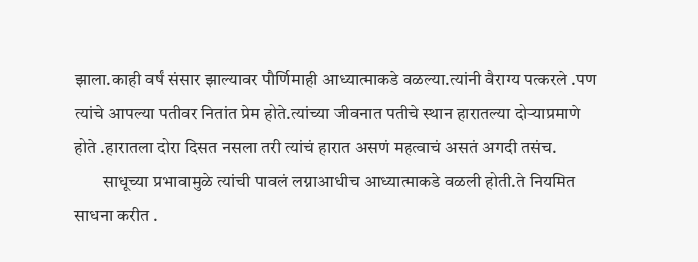झाला.काही वर्षं संसार झाल्यावर पौर्णिमाही आध्यात्माकडे वळल्या.त्यांनी वैराग्य पत्करले .पण त्यांचे आपल्या पतीवर नितांत प्रेम होते.त्यांच्या जीवनात पतीचे स्थान हारातल्या दोर्‍याप्रमाणे होते .हारातला दोरा दिसत नसला तरी त्यांचं हारात असणं महत्वाचं असतं अगदी तसंच.
        साधूच्या प्रभावामुळे त्यांची पावलं लग्नाआधीच आध्यात्माकडे वळली होती.ते नियमित साधना करीत .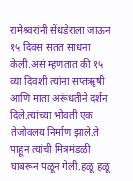रामेश्र्वरांनी सेंधडेराला जाऊन १५ दिवस सतत साधना केली.असं म्हणतात की १५ व्या दिवशी त्यांना सप्तॠषी आणि माता अरूंधतीने दर्शन दिले.त्यांच्या भोवती एक तेजोवलय निर्माण झाले.ते पाहून त्यांची मित्रमंडळी घाबरून पळून गेली.हळू हळू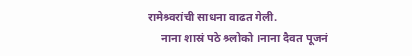रामेश्र्वरांची साधना वाढत गेली.
     नाना शास्रं पठे श्र्लोको ।नाना दैवत पूजनं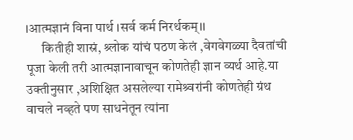।आत्मज्ञानं विना पार्थ ।सर्व कर्म निरर्थकम्।।
      कितीही शास्रं, श्र्लोक यांचं पठण केलं ,वेगवेगळ्या दैवतांची पूजा केली तरी आत्मज्ञानावाचून कोणतेही ज्ञान व्यर्थ आहे.या  उक्तीनुसार ,अशिक्षित असलेल्या रामेश्र्वरांनी कोणतेही ग्रंथ वाचले नव्हते पण साधनेतून त्यांना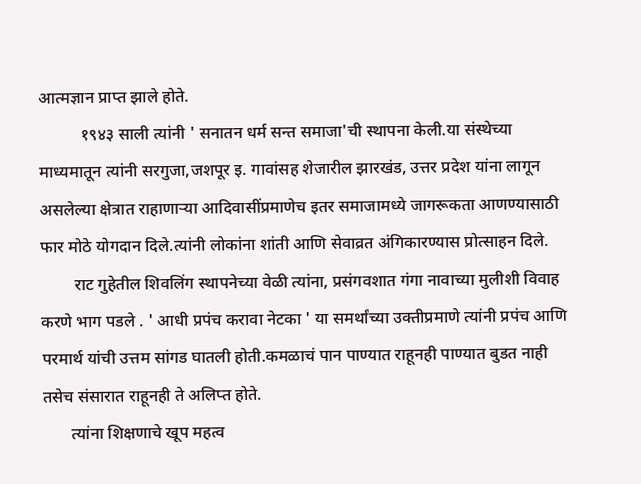आत्मज्ञान प्राप्त झाले होते.
          १९४३ साली त्यांनी ' सनातन धर्म सन्त समाजा'ची स्थापना केली.या संस्थेच्या माध्यमातून त्यांनी सरगुजा,जशपूर इ. गावांसह शेजारील झारखंड, उत्तर प्रदेश यांना लागून असलेल्या क्षेत्रात राहाणार्‍या आदिवासींप्रमाणेच इतर समाजामध्ये जागरूकता आणण्यासाठी फार मोठे योगदान दिले.त्यांनी लोकांना शांती आणि सेवाव्रत अंगिकारण्यास प्रोत्साहन दिले.
        राट गुहेतील शिवलिंग स्थापनेच्या वेळी त्यांना, प्रसंगवशात गंगा नावाच्या मुलीशी विवाह करणे भाग पडले . ' आधी प्रपंच करावा नेटका ' या समर्थांच्या उक्तीप्रमाणे त्यांनी प्रपंच आणि परमार्थ यांची उत्तम सांगड घातली होती.कमळाचं पान पाण्यात राहूनही पाण्यात बुडत नाही तसेच संसारात राहूनही ते अलिप्त होते.
       त्यांना शिक्षणाचे खूप महत्व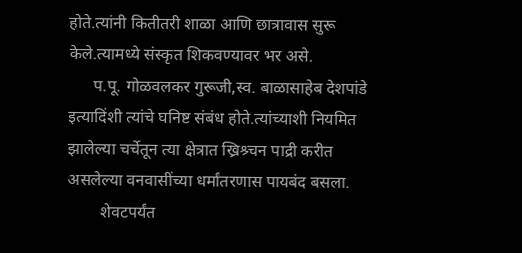होते.त्यांनी कितीतरी शाळा आणि छात्रावास सुरू केले.त्यामध्ये संस्कृत शिकवण्यावर भर असे.
      प.पू. गोळवलकर गुरूजी,स्व. बाळासाहेब देशपांडे इत्यादिंशी त्यांचे घनिष्ट संबंध होते.त्यांच्याशी नियमित झालेल्या चर्चेतून त्या क्षेत्रात ख्रिश्र्चन पाद्री करीत असलेल्या वनवासींच्या धर्मांतरणास पायबंद बसला.
        शेवटपर्यंत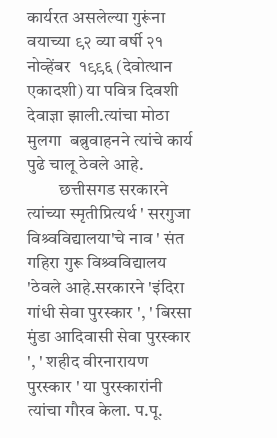कार्यरत असलेल्या गुरूंना वयाच्या ९२ व्या वर्षी २१   नोव्हेंबर  १९९६ (देवोत्थान एकादशी) या पवित्र दिवशी देवाज्ञा झाली.त्यांचा मोठा मुलगा  बब्रुवाहनने त्यांचे कार्य पुढे चालू ठेवले आहे.
         छत्तीसगड सरकारने त्यांच्या स्मृतीप्रित्यर्थ ' सरगुजा  विश्र्वविद्यालया'चे नाव ' संत गहिरा गुरू विश्र्वविद्यालय 'ठेवले आहे.सरकारने 'इंदिरा गांधी सेवा पुरस्कार ', ' बिरसा मुंडा आदिवासी सेवा पुरस्कार ', ' शहीद वीरनारायण पुरस्कार ' या पुरस्कारांनी त्यांचा गौरव केला. प.पू.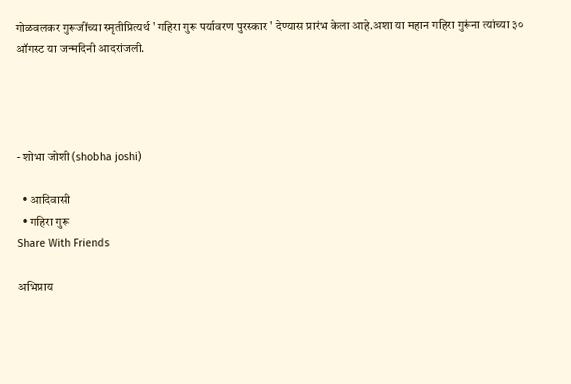गोळवलकर गुरूजींच्या स्मृतीप्रित्यर्थ ' गहिरा गुरू पर्यावरण पुरस्कार ' देण्यास प्रारंभ केला आहे.अशा या महान गहिरा गुरूंना त्यांच्या ३० ऑगस्ट या जन्मदिनी आदरांजली.




- शोभा जोशी (shobha joshi)

  • आदिवासी
  • गहिरा गुरू
Share With Friends

अभिप्राय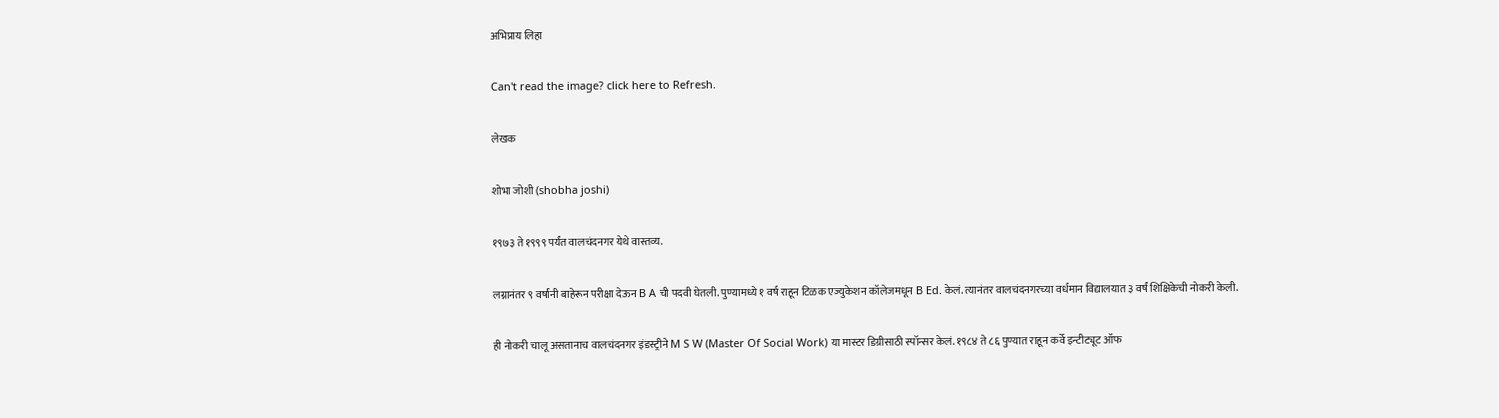अभिप्राय लिहा

Can't read the image? click here to Refresh.

लेखक

शोभा जोशी (shobha joshi)

१९७३ ते १९९९ पर्यंत वालचंदनगर येथे वास्तव्य.

लग्नानंतर ९ वर्षांनी बाहेरून परीक्षा देऊन B A ची पदवी घेतली. पुण्यामध्ये १ वर्ष राहून टिळक एज्युकेशन कॉलेजमधून B Ed. केलं. त्यानंतर वालचंदनगरच्या वर्धमान विद्यालयात ३ वर्षं शिक्षिकेची नोकरी केली.

ही नोकरी चालू असतानाच वालचंदनगर इंडस्ट्रीने M S W (Master Of Social Work) या मास्टर डिग्रीसाठी स्पॉन्सर केलं. १९८४ ते ८६ पुण्यात राहून कर्वे इन्टीट्यूट ऑफ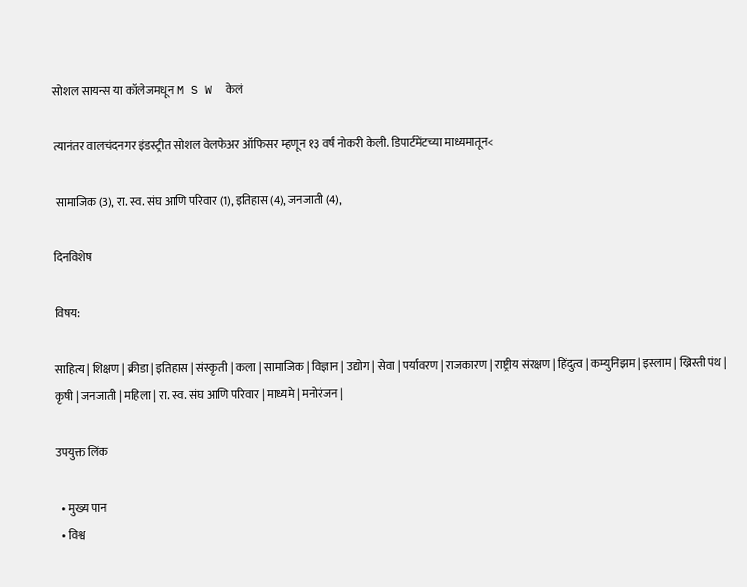सोशल सायन्स या कॉलेजमधून M S W  केलं

त्यानंतर वालचंदनगर इंडस्ट्रीत सोशल वेलफेअर ऑफिसर म्हणून १३ वर्षं नोकरी केली. डिपार्टमेंटच्या माध्यमातून<

 सामाजिक (3), रा. स्व. संघ आणि परिवार (1), इतिहास (4), जनजाती (4),

दिनविशेष

विषय:

साहित्य | शिक्षण | क्रीडा | इतिहास | संस्कृती | कला | सामाजिक | विज्ञान | उद्योग | सेवा | पर्यावरण | राजकारण | राष्ट्रीय संरक्षण | हिंदुत्व | कम्युनिझम | इस्लाम | ख्रिस्ती पंथ | कृषी | जनजाती | महिला | रा. स्व. संघ आणि परिवार | माध्यमे | मनोरंजन |

उपयुक्त लिंक

  • मुख्य पान
  • विश्व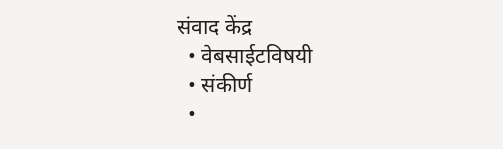संवाद केंद्र
  • वेबसाईटविषयी
  • संकीर्ण
  •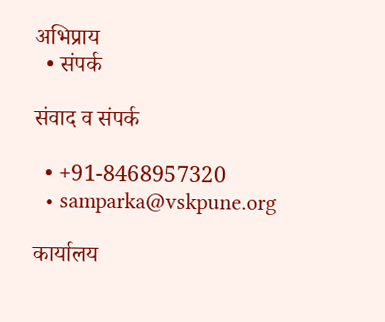अभिप्राय
  • संपर्क

संवाद व संपर्क

  • +91-8468957320
  • samparka@vskpune.org

कार्यालय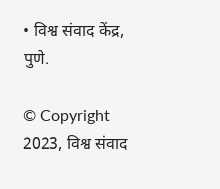• विश्व संवाद केंद्र, पुणे.

© Copyright 2023, विश्व संवाद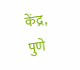केंद्र, पुणे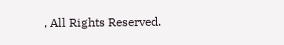, All Rights Reserved.